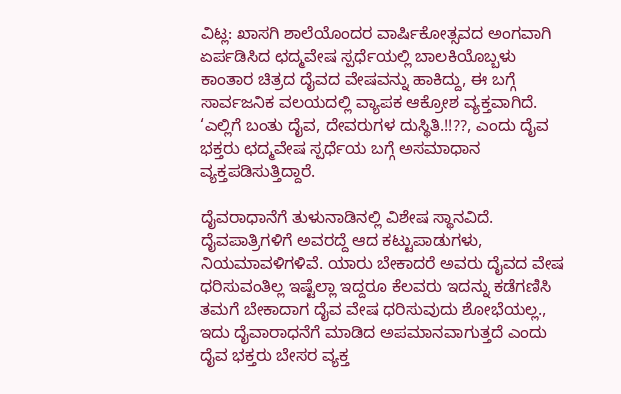ವಿಟ್ಲ: ಖಾಸಗಿ ಶಾಲೆಯೊಂದರ ವಾರ್ಷಿಕೋತ್ಸವದ ಅಂಗವಾಗಿ ಏರ್ಪಡಿಸಿದ ಛದ್ಮವೇಷ ಸ್ಪರ್ಧೆಯಲ್ಲಿ ಬಾಲಕಿಯೊಬ್ಬಳು ಕಾಂತಾರ ಚಿತ್ರದ ದೈವದ ವೇಷವನ್ನು ಹಾಕಿದ್ದು, ಈ ಬಗ್ಗೆ ಸಾರ್ವಜನಿಕ ವಲಯದಲ್ಲಿ ವ್ಯಾಪಕ ಆಕ್ರೋಶ ವ್ಯಕ್ತವಾಗಿದೆ.
‘ಎಲ್ಲಿಗೆ ಬಂತು ದೈವ, ದೇವರುಗಳ ದುಸ್ಥಿತಿ.!!??, ಎಂದು ದೈವ ಭಕ್ತರು ಛದ್ಮವೇಷ ಸ್ಪರ್ಧೆಯ ಬಗ್ಗೆ ಅಸಮಾಧಾನ ವ್ಯಕ್ತಪಡಿಸುತ್ತಿದ್ದಾರೆ.

ದೈವರಾಧಾನೆಗೆ ತುಳುನಾಡಿನಲ್ಲಿ ವಿಶೇಷ ಸ್ಥಾನವಿದೆ. ದೈವಪಾತ್ರಿಗಳಿಗೆ ಅವರದ್ದೆ ಆದ ಕಟ್ಟುಪಾಡುಗಳು, ನಿಯಮಾವಳಿಗಳಿವೆ. ಯಾರು ಬೇಕಾದರೆ ಅವರು ದೈವದ ವೇಷ ಧರಿಸುವಂತಿಲ್ಲ ಇಷ್ಟೆಲ್ಲಾ ಇದ್ದರೂ ಕೆಲವರು ಇದನ್ನು ಕಡೆಗಣಿಸಿ ತಮಗೆ ಬೇಕಾದಾಗ ದೈವ ವೇಷ ಧರಿಸುವುದು ಶೋಭೆಯಲ್ಲ., ಇದು ದೈವಾರಾಧನೆಗೆ ಮಾಡಿದ ಅಪಮಾನವಾಗುತ್ತದೆ ಎಂದು ದೈವ ಭಕ್ತರು ಬೇಸರ ವ್ಯಕ್ತ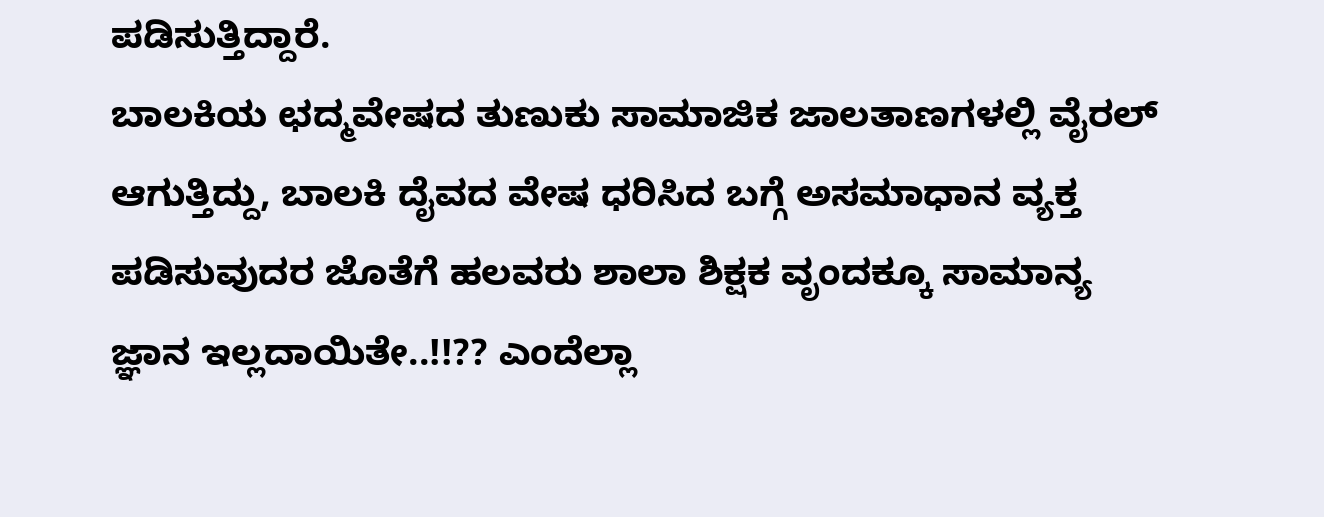ಪಡಿಸುತ್ತಿದ್ದಾರೆ.
ಬಾಲಕಿಯ ಛದ್ಮವೇಷದ ತುಣುಕು ಸಾಮಾಜಿಕ ಜಾಲತಾಣಗಳಲ್ಲಿ ವೈರಲ್ ಆಗುತ್ತಿದ್ದು, ಬಾಲಕಿ ದೈವದ ವೇಷ ಧರಿಸಿದ ಬಗ್ಗೆ ಅಸಮಾಧಾನ ವ್ಯಕ್ತ ಪಡಿಸುವುದರ ಜೊತೆಗೆ ಹಲವರು ಶಾಲಾ ಶಿಕ್ಷಕ ವೃಂದಕ್ಕೂ ಸಾಮಾನ್ಯ ಜ್ಞಾನ ಇಲ್ಲದಾಯಿತೇ..!!?? ಎಂದೆಲ್ಲಾ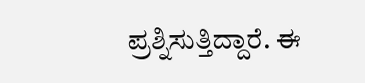ಪ್ರಶ್ನಿಸುತ್ತಿದ್ದಾರೆ. ಈ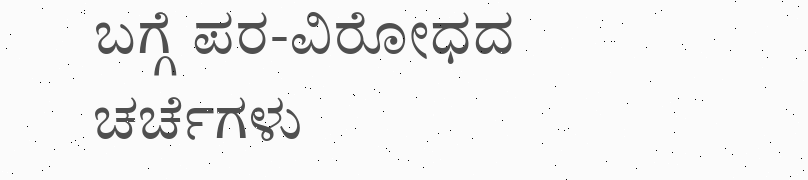ಬಗ್ಗೆ ಪರ-ವಿರೋಧದ ಚರ್ಚೆಗಳು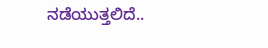ನಡೆಯುತ್ತಲಿದೆ..